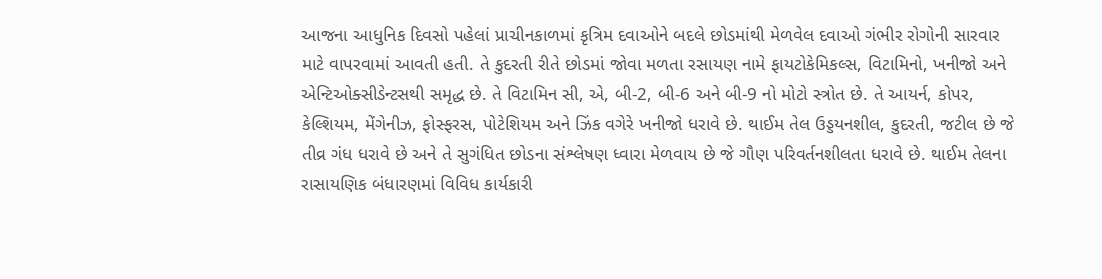આજના આધુનિક દિવસો પહેલાં પ્રાચીનકાળમાં કૃત્રિમ દવાઓને બદલે છોડમાંથી મેળવેલ દવાઓ ગંભીર રોગોની સારવાર માટે વાપરવામાં આવતી હતી. તે કુદરતી રીતે છોડમાં જોવા મળતા રસાયણ નામે ફાયટોકેમિકલ્સ, વિટામિનો, ખનીજો અને એન્ટિઓક્સીડેન્ટસથી સમૃદ્ધ છે. તે વિટામિન સી, એ, બી-2, બી-6 અને બી-9 નો મોટો સ્ત્રોત છે. તે આયર્ન, કોપર, કેલ્શિયમ, મેંગેનીઝ, ફોસ્ફરસ, પોટેશિયમ અને ઝિંક વગેરે ખનીજો ધરાવે છે. થાઈમ તેલ ઉડ્ડયનશીલ, કુદરતી, જટીલ છે જે તીવ્ર ગંધ ધરાવે છે અને તે સુગંધિત છોડના સંશ્લેષણ ધ્વારા મેળવાય છે જે ગૌણ પરિવર્તનશીલતા ધરાવે છે. થાઈમ તેલના રાસાયણિક બંધારણમાં વિવિધ કાર્યકારી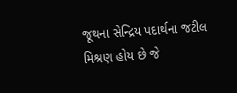જૂથના સેન્દ્રિય પદાર્થના જટીલ મિશ્રણ હોય છે જે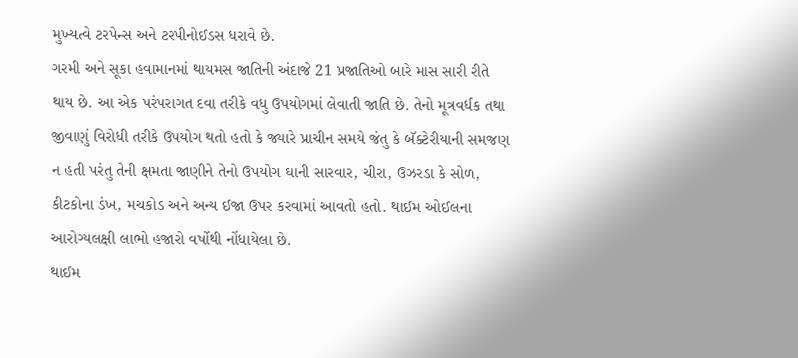મુખ્યત્વે ટરપેન્સ અને ટરપીનોઈડસ ધરાવે છે.
ગરમી અને સૂકા હવામાનમાં થાયમસ જાતિની અંદાજે 21 પ્રજાતિઓ બારે માસ સારી રીતે થાય છે. આ એક પરંપરાગત દવા તરીકે વધુ ઉપયોગમાં લેવાતી જાતિ છે. તેનો મૂત્રવર્ધક તથા જીવાણું વિરોધી તરીકે ઉપયોગ થતો હતો કે જ્યારે પ્રાચીન સમયે જંતુ કે બૅક્ટેરીયાની સમજણ ન હતી પરંતુ તેની ક્ષમતા જાણીને તેનો ઉપયોગ ઘાની સારવાર, ચીરા, ઉઝરડા કે સોળ, કીટકોના ડંખ, મચકોડ અને અન્ય ઈજા ઉપર કરવામાં આવતો હતો. થાઈમ ઓઈલના આરોગ્યલક્ષી લાભો હજારો વર્ષોથી નોંધાયેલા છે.
થાઈમ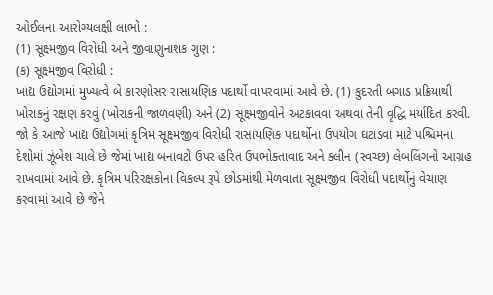ઓઈલના આરોગ્યલક્ષી લાભો :
(1) સૂક્ષ્મજીવ વિરોધી અને જીવાણુનાશક ગુણ :
(ક) સૂક્ષ્મજીવ વિરોધી :
ખાદ્ય ઉદ્યોગમાં મુખ્યત્વે બે કારણોસર રાસાયણિક પદાર્થો વાપરવામાં આવે છે. (1) કુદરતી બગાડ પ્રક્રિયાથી ખોરાકનું રક્ષણ કરવું (ખોરાકની જાળવણી) અને (2) સૂક્ષ્મજીવોને અટકાવવા અથવા તેની વૃદ્ધિ મર્યાદિત કરવી. જો કે આજે ખાદ્ય ઉદ્યોગમાં કૃત્રિમ સૂક્ષ્મજીવ વિરોધી રાસાયણિક પદાર્થોના ઉપયોગ ઘટાડવા માટે પશ્ચિમના દેશોમાં ઝૂંબેશ ચાલે છે જેમાં ખાદ્ય બનાવટો ઉપર હરિત ઉપભોક્તાવાદ અને ક્લીન (સ્વચ્છ) લેબલિંગનો આગ્રહ રાખવામાં આવે છે. કૃત્રિમ પરિરક્ષકોના વિકલ્પ રૂપે છોડમાંથી મેળવાતા સૂક્ષ્મજીવ વિરોધી પદાર્થોનું વેચાણ કરવામાં આવે છે જેને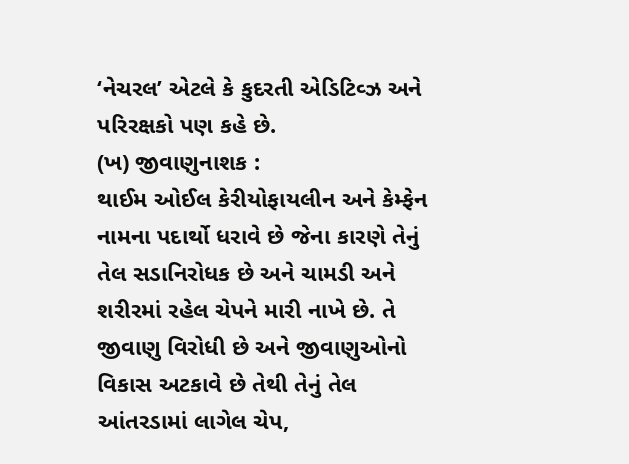‘નેચરલ’ એટલે કે કુદરતી એડિટિવ્ઝ અને પરિરક્ષકો પણ કહે છે.
(ખ) જીવાણુનાશક :
થાઈમ ઓઈલ કેરીયોફાયલીન અને કેમ્ફેન નામના પદાર્થો ધરાવે છે જેના કારણે તેનું તેલ સડાનિરોધક છે અને ચામડી અને શરીરમાં રહેલ ચેપને મારી નાખે છે. તે જીવાણુ વિરોધી છે અને જીવાણુઓનો વિકાસ અટકાવે છે તેથી તેનું તેલ આંતરડામાં લાગેલ ચેપ,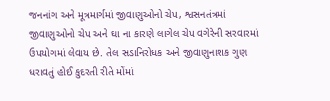જનનાંગ અને મૂત્રમાર્ગમાં જીવાણુઓનો ચેપ, શ્વસનતંત્રમાં જીવાણુઓનો ચેપ અને ઘા ના કારણે લાગેલ ચેપ વગેરેની સરવારમાં ઉપયોગમાં લેવાય છે. તેલ સડાનિરોધક અને જીવાણુનાશક ગુણ ધરાવતું હોઈ કુદરતી રીતે મોંમાં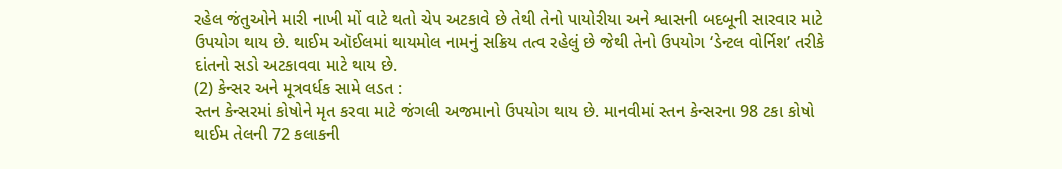રહેલ જંતુઓને મારી નાખી મોં વાટે થતો ચેપ અટકાવે છે તેથી તેનો પાયોરીયા અને શ્વાસની બદબૂની સારવાર માટે ઉપયોગ થાય છે. થાઈમ ઑઈલમાં થાયમોલ નામનું સક્રિય તત્વ રહેલું છે જેથી તેનો ઉપયોગ ‘ડેન્ટલ વોર્નિશ’ તરીકે દાંતનો સડો અટકાવવા માટે થાય છે.
(2) કેન્સર અને મૂત્રવર્ધક સામે લડત :
સ્તન કેન્સરમાં કોષોને મૃત કરવા માટે જંગલી અજમાનો ઉપયોગ થાય છે. માનવીમાં સ્તન કેન્સરના 98 ટકા કોષો થાઈમ તેલની 72 કલાકની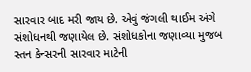સારવાર બાદ મરી જાય છે. એવું જંગલી થાઈમ અંગે સંશોધનથી જણાયેલ છે. સંશોધકોના જણાવ્યા મુજબ સ્તન કેન્સરની સારવાર માટેની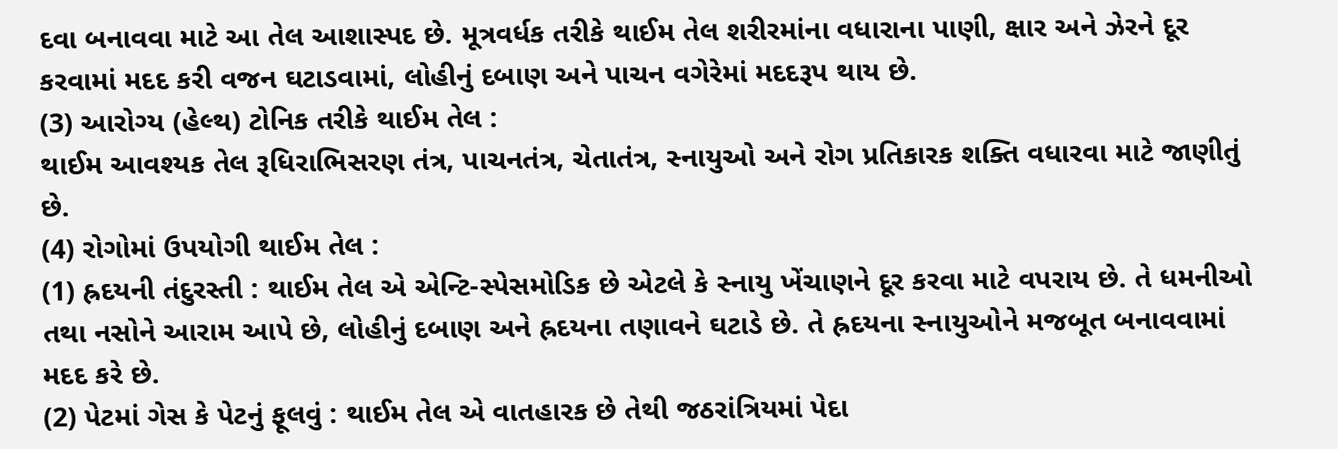દવા બનાવવા માટે આ તેલ આશાસ્પદ છે. મૂત્રવર્ધક તરીકે થાઈમ તેલ શરીરમાંના વધારાના પાણી, ક્ષાર અને ઝેરને દૂર કરવામાં મદદ કરી વજન ઘટાડવામાં, લોહીનું દબાણ અને પાચન વગેરેમાં મદદરૂપ થાય છે.
(3) આરોગ્ય (હેલ્થ) ટોનિક તરીકે થાઈમ તેલ :
થાઈમ આવશ્યક તેલ રૂધિરાભિસરણ તંત્ર, પાચનતંત્ર, ચેતાતંત્ર, સ્નાયુઓ અને રોગ પ્રતિકારક શક્તિ વધારવા માટે જાણીતું છે.
(4) રોગોમાં ઉપયોગી થાઈમ તેલ :
(1) હ્રદયની તંદુરસ્તી : થાઈમ તેલ એ એન્ટિ-સ્પેસમોડિક છે એટલે કે સ્નાયુ ખેંચાણને દૂર કરવા માટે વપરાય છે. તે ધમનીઓ તથા નસોને આરામ આપે છે, લોહીનું દબાણ અને હ્રદયના તણાવને ઘટાડે છે. તે હ્રદયના સ્નાયુઓને મજબૂત બનાવવામાં મદદ કરે છે.
(2) પેટમાં ગેસ કે પેટનું ફૂલવું : થાઈમ તેલ એ વાતહારક છે તેથી જઠરાંત્રિયમાં પેદા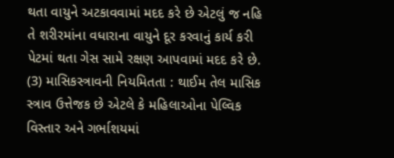થતા વાયુને અટકાવવામાં મદદ કરે છે એટલું જ નહિ તે શરીરમાંના વધારાના વાયુને દૂર કરવાનું કાર્ય કરી પેટમાં થતા ગેસ સામે રક્ષણ આપવામાં મદદ કરે છે.
(3) માસિકસ્ત્રાવની નિયમિતતા : થાઈમ તેલ માસિક સ્ત્રાવ ઉત્તેજક છે એટલે કે મહિલાઓના પેલ્વિક વિસ્તાર અને ગર્ભાશયમાં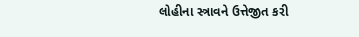લોહીના સ્ત્રાવને ઉત્તેજીત કરી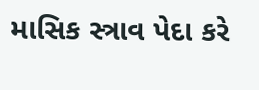માસિક સ્ત્રાવ પેદા કરે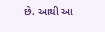છે. આથી આ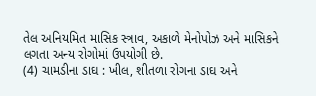તેલ અનિયમિત માસિક સ્ત્રાવ, અકાળે મેનોપોઝ અને માસિકને લગતા અન્ય રોગોમાં ઉપયોગી છે.
(4) ચામડીના ડાઘ : ખીલ, શીતળા રોગના ડાઘ અને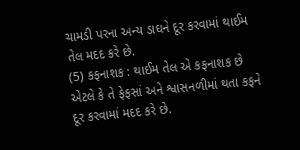ચામડી પરના અન્ય ડાઘને દૂર કરવામાં થાઈમ તેલ મદદ કરે છે.
(5) કફનાશક : થાઈમ તેલ એ કફનાશક છે એટલે કે તે ફેફસાં અને શ્વાસનળીમાં થતા કફને દૂર કરવામાં મદદ કરે છે.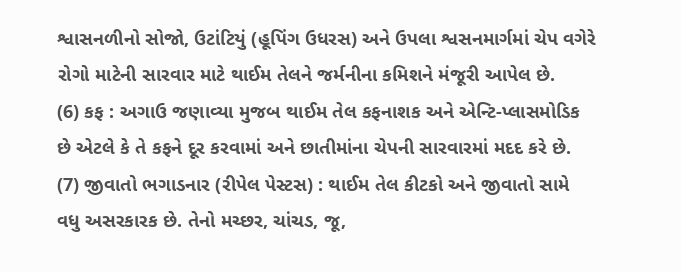શ્વાસનળીનો સોજો, ઉટાંટિયું (હૂપિંગ ઉધરસ) અને ઉપલા શ્વસનમાર્ગમાં ચેપ વગેરે રોગો માટેની સારવાર માટે થાઈમ તેલને જર્મનીના કમિશને મંજૂરી આપેલ છે.
(6) કફ : અગાઉ જણાવ્યા મુજબ થાઈમ તેલ કફનાશક અને એન્ટિ-પ્લાસમોડિક છે એટલે કે તે કફને દૂર કરવામાં અને છાતીમાંના ચેપની સારવારમાં મદદ કરે છે.
(7) જીવાતો ભગાડનાર (રીપેલ પેસ્ટસ) : થાઈમ તેલ કીટકો અને જીવાતો સામે વધુ અસરકારક છે. તેનો મચ્છર, ચાંચડ, જૂ,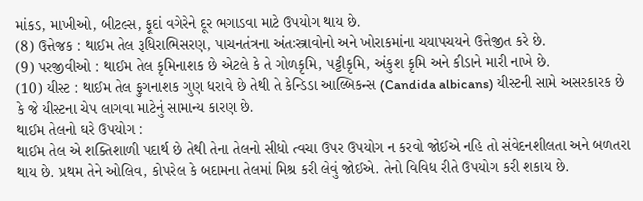માંકડ, માખીઓ, બીટલ્સ, ફૂદાં વગેરેને દૂર ભગાડવા માટે ઉપયોગ થાય છે.
(8) ઉત્તેજક : થાઈમ તેલ રૂધિરાભિસરણ, પાચનતંત્રના અંતઃસ્ત્રાવોનો અને ખોરાકમાંના ચયાપચયને ઉત્તેજીત કરે છે.
(9) પરજીવીઓ : થાઈમ તેલ કૃમિનાશક છે એટલે કે તે ગોળકૃમિ, પટ્ટીકૃમિ, અંકુશ કૃમિ અને કીડાને મારી નાખે છે.
(10) યીસ્ટ : થાઈમ તેલ ફુગનાશક ગુણ ધરાવે છે તેથી તે કેન્ડિડા આલ્બિકન્સ (Candida albicans) યીસ્ટની સામે અસરકારક છે કે જે યીસ્ટના ચેપ લાગવા માટેનું સામાન્ય કારણ છે.
થાઈમ તેલનો ઘરે ઉપયોગ :
થાઈમ તેલ એ શક્તિશાળી પદાર્થ છે તેથી તેના તેલનો સીધો ત્વચા ઉપર ઉપયોગ ન કરવો જોઈએ નહિ તો સંવેદનશીલતા અને બળતરા થાય છે. પ્રથમ તેને ઓલિવ, કોપરેલ કે બદામના તેલમાં મિશ્ર કરી લેવું જોઈએ. તેનો વિવિધ રીતે ઉપયોગ કરી શકાય છે.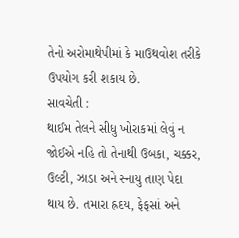તેનો અરોમાથેપીમાં કે માઉથવોશ તરીકે ઉપયોગ કરી શકાય છે.
સાવચેતી :
થાઈમ તેલને સીધુ ખોરાકમાં લેવું ન જોઈએ નહિ તો તેનાથી ઉબકા, ચક્કર, ઉલ્ટી, ઝાડા અને સ્નાયુ તાણ પેદા થાય છે. તમારા હ્રદય, ફેફસાં અને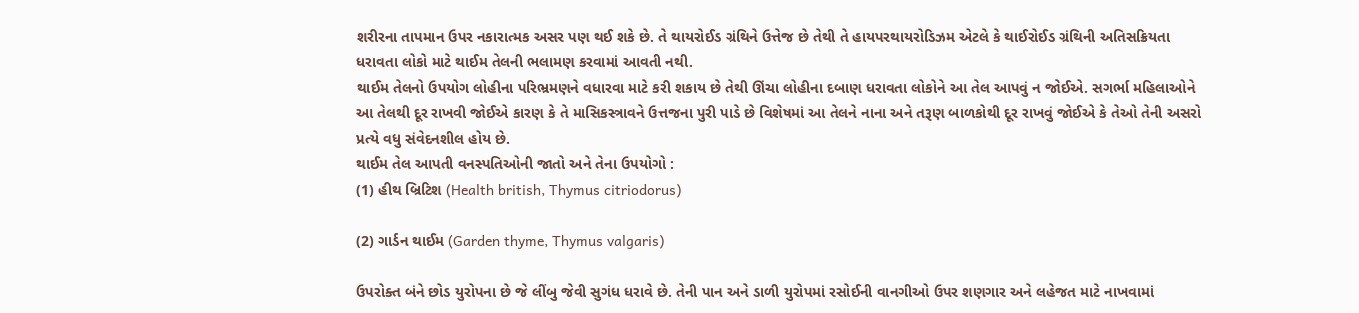શરીરના તાપમાન ઉપર નકારાત્મક અસર પણ થઈ શકે છે. તે થાયરોઈડ ગ્રંથિને ઉત્તેજ છે તેથી તે હાયપરથાયરોડિઝમ એટલે કે થાઈરોઈડ ગ્રંથિની અતિસક્રિયતા ધરાવતા લોકો માટે થાઈમ તેલની ભલામણ કરવામાં આવતી નથી.
થાઈમ તેલનો ઉપયોગ લોહીના પરિભ્રમણને વધારવા માટે કરી શકાય છે તેથી ઊંચા લોહીના દબાણ ધરાવતા લોકોને આ તેલ આપવું ન જોઈએ. સગર્ભા મહિલાઓને આ તેલથી દૂર રાખવી જોઈએ કારણ કે તે માસિકસ્ત્રાવને ઉત્તજના પુરી પાડે છે વિશેષમાં આ તેલને નાના અને તરૂણ બાળકોથી દૂર રાખવું જોઈએ કે તેઓ તેની અસરો પ્રત્યે વધુ સંવેદનશીલ હોય છે.
થાઈમ તેલ આપતી વનસ્પતિઓની જાતો અને તેના ઉપયોગો :
(1) હીથ બ્રિટિશ (Health british, Thymus citriodorus)

(2) ગાર્ડન થાઈમ (Garden thyme, Thymus valgaris)

ઉપરોક્ત બંને છોડ યુરોપના છે જે લીંબુ જેવી સુગંધ ધરાવે છે. તેની પાન અને ડાળી યુરોપમાં રસોઈની વાનગીઓ ઉપર શણગાર અને લહેજત માટે નાખવામાં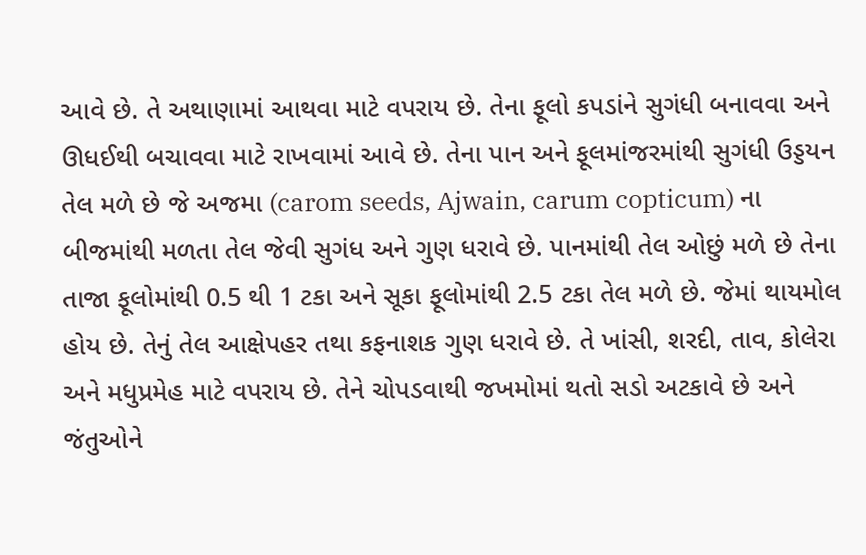આવે છે. તે અથાણામાં આથવા માટે વપરાય છે. તેના ફૂલો કપડાંને સુગંધી બનાવવા અને ઊધઈથી બચાવવા માટે રાખવામાં આવે છે. તેના પાન અને ફૂલમાંજરમાંથી સુગંધી ઉડ્ડયન તેલ મળે છે જે અજમા (carom seeds, Ajwain, carum copticum) ના બીજમાંથી મળતા તેલ જેવી સુગંધ અને ગુણ ધરાવે છે. પાનમાંથી તેલ ઓછું મળે છે તેના તાજા ફૂલોમાંથી 0.5 થી 1 ટકા અને સૂકા ફૂલોમાંથી 2.5 ટકા તેલ મળે છે. જેમાં થાયમોલ હોય છે. તેનું તેલ આક્ષેપહર તથા કફનાશક ગુણ ધરાવે છે. તે ખાંસી, શરદી, તાવ, કોલેરા અને મધુપ્રમેહ માટે વપરાય છે. તેને ચોપડવાથી જખમોમાં થતો સડો અટકાવે છે અને જંતુઓને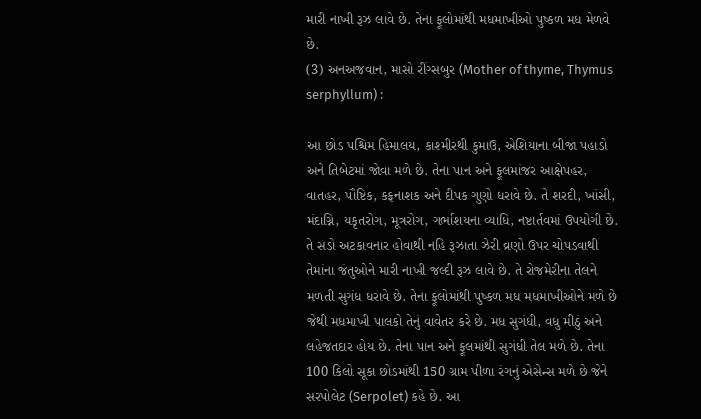મારી નાખી રૂઝ લાવે છે. તેના ફૂલોમાંથી મધમાખીઓ પુષ્કળ મધ મેળવે છે.
(3) અનઅજવાન, માસો રીંગ્સબુર (Mother of thyme, Thymus serphyllum) :

આ છોડ પશ્ચિમ હિમાલય, કાશ્મીરથી કુમાઉ, એશિયાના બીજા પહાડો અને તિબેટમાં જોવા મળે છે. તેના પાન અને ફૂલમાંજર આક્ષેપહર, વાતહર, પૌષ્ટિક, કફનાશક અને દીપક ગુણો ધરાવે છે. તે શરદી, ખાંસી, મંદાગ્નિ, યકૃતરોગ, મૂત્રરોગ, ગર્ભાશયના વ્યાધિ, નષ્ટાર્તવમાં ઉપયોગી છે. તે સડો અટકાવનાર હોવાથી નહિ રૂઝાતા ઝેરી વ્રણો ઉપર ચોપડવાથી તેમાંના જંતુઓને મારી નાખી જલ્દી રૂઝ લાવે છે. તે રોજમેરીના તેલને મળતી સુગંધ ધરાવે છે. તેના ફૂલોમાંથી પુષ્કળ મધ મધમાખીઓને મળે છે જેથી મધમાખી પાલકો તેનું વાવેતર કરે છે. મધ સુગંધી, વધુ મીઠું અને લહેજતદાર હોય છે. તેના પાન અને ફૂલમાંથી સુગંધી તેલ મળે છે. તેના 100 કિલો સૂકા છોડમાંથી 150 ગ્રામ પીળા રંગનું એસેન્સ મળે છે જેને સરપોલેટ (Serpolet) કહે છે. આ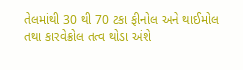તેલમાંથી 30 થી 70 ટકા ફીનોલ અને થાઈમોલ તથા કારવેક્રોલ તત્વ થોડા અંશે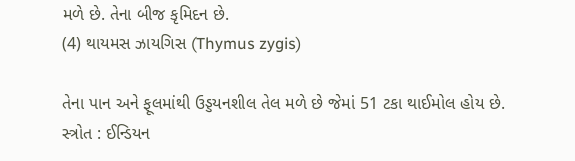મળે છે. તેના બીજ કૃમિદન છે.
(4) થાયમસ ઝાયગિસ (Thymus zygis)

તેના પાન અને ફૂલમાંથી ઉડ્ડયનશીલ તેલ મળે છે જેમાં 51 ટકા થાઈમોલ હોય છે.
સ્ત્રોત : ઈન્ડિયન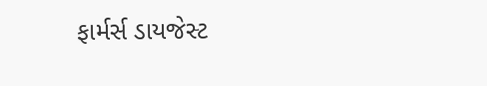ફાર્મર્સ ડાયજેસ્ટ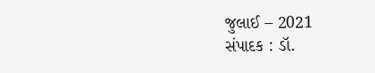જુલાઈ – 2021
સંપાદક : ડૉ.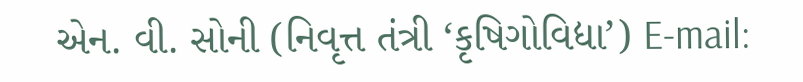એન. વી. સોની (નિવૃત્ત તંત્રી ‘કૃષિગોવિદ્યા’) E-mail: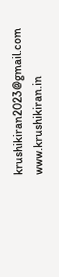krushikiran2023@gmail.com
www.krushikiran.in